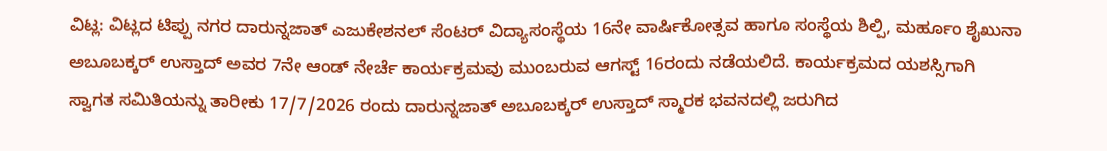ವಿಟ್ಲ: ವಿಟ್ಲದ ಟಿಪ್ಪು ನಗರ ದಾರುನ್ನಜಾತ್ ಎಜುಕೇಶನಲ್ ಸೆಂಟರ್ ವಿದ್ಯಾಸಂಸ್ಥೆಯ 16ನೇ ವಾರ್ಷಿಕೋತ್ಸವ ಹಾಗೂ ಸಂಸ್ಥೆಯ ಶಿಲ್ಪಿ, ಮರ್ಹೂಂ ಶೈಖುನಾ ಅಬೂಬಕ್ಕರ್ ಉಸ್ತಾದ್ ಅವರ 7ನೇ ಆಂಡ್ ನೇರ್ಚೆ ಕಾರ್ಯಕ್ರಮವು ಮುಂಬರುವ ಆಗಸ್ಟ್ 16ರಂದು ನಡೆಯಲಿದೆ. ಕಾರ್ಯಕ್ರಮದ ಯಶಸ್ಸಿಗಾಗಿ ಸ್ವಾಗತ ಸಮಿತಿಯನ್ನು ತಾರೀಕು 17/7/2026 ರಂದು ದಾರುನ್ನಜಾತ್ ಅಬೂಬಕ್ಕರ್ ಉಸ್ತಾದ್ ಸ್ಮಾರಕ ಭವನದಲ್ಲಿ ಜರುಗಿದ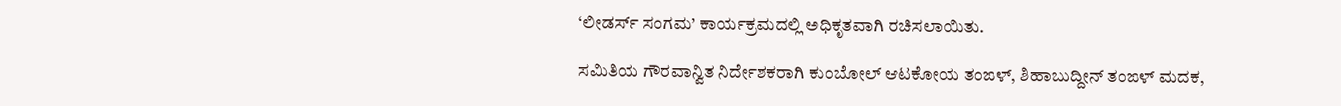‘ಲೀಡರ್ಸ್ ಸಂಗಮ’ ಕಾರ್ಯಕ್ರಮದಲ್ಲಿ ಅಧಿಕೃತವಾಗಿ ರಚಿಸಲಾಯಿತು.

ಸಮಿತಿಯ ಗೌರವಾನ್ವಿತ ನಿರ್ದೇಶಕರಾಗಿ ಕುಂಬೋಲ್ ಆಟಕೋಯ ತಂಙಳ್, ಶಿಹಾಬುದ್ದೀನ್ ತಂಙಳ್ ಮದಕ,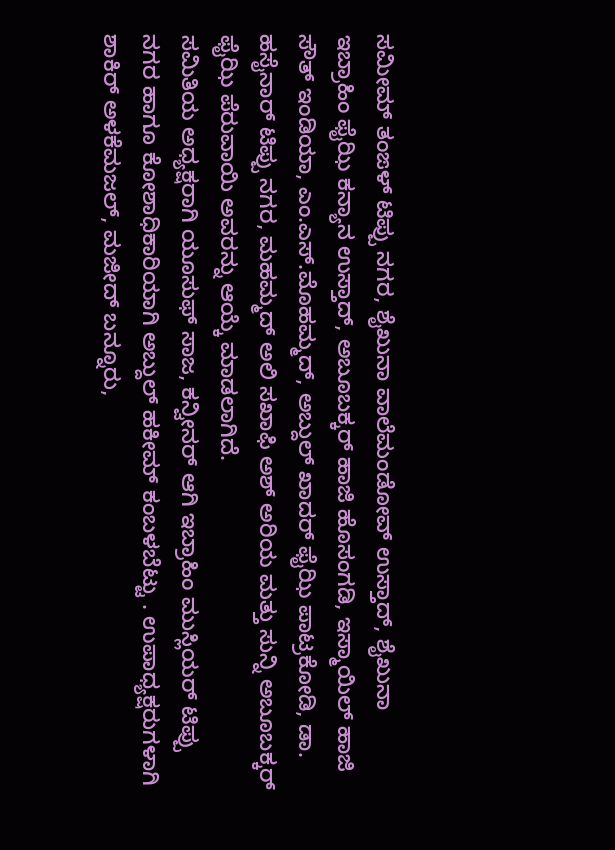ಸಮೀಮ್ ತಂಙಳ್ ಟಿಪ್ಪು ನಗರ, ಶೈಖುನಾ ವಾಲೆಮಂಡೋವ್ ಉಸ್ತಾದ್, ಶೈಖುನಾ ಇಬ್ರಾಹಿಂ ಫೈಝಿ ಕನ್ಯಾನ ಉಸ್ತಾದ್, ಅಬೂಬಕ್ಕರ್ ಹಾಜಿ ಹೊಸಂಗಡಿ, ಇಸ್ಮಾಯಿಲ್ ಹಾಜಿ ಸೌತ್ ಇಂಡಿಯಾ, ಎಂ.ಎಸ್.ಮೊಹಮ್ಮದ್, ಅಬ್ದುಲ್ ಖಾದರ್ ಫೈಝಿ ಪಾಟ್ರಕೋಡಿ, ಡಾ. ಹಸೈನಾರ್ ಟಿಪ್ಪು ನಗರ, ಮಹಮ್ಮದ್ ಅಲಿ ಸಖಾಫಿ ಅಶ್ ಅರಿಯ ಮತ್ತು ಸುನ್ನಿ ಅಬೂಬಕ್ಕರ್ ಫೈಝಿ ಪೆರುವಾಯಿ ಅವರನ್ನು ಆಯ್ಕೆ ಮಾಡಲಾಗಿದೆ.
ಸಮಿತಿಯ ಅಧ್ಯಕ್ಷರಾಗಿ ಯೂಸುಫ್ ಸಾಜ, ಕನ್ವೀನರ್ ಆಗಿ ಇಬ್ರಾಹಿಂ ಮುಸ್ಲಿಯರ್ ಟಿಪ್ಪು ನಗರ ಹಾಗೂ ಕೋಶಾಧಿಕಾರಿಯಾಗಿ ಅಬ್ದುಲ್ ಹಕೀಮ್ ಕಂಬಳಬೆಟ್ಟು . ಉಪಾಧ್ಯಕ್ಷರುಗಳಾಗಿ ಶಾಕಿರ್ ಅಳಕೆಮಜಲ್, ಮಜೀದ್ ಬನ್ನೂರು,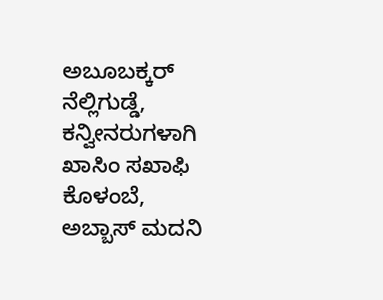ಅಬೂಬಕ್ಕರ್ ನೆಲ್ಲಿಗುಡ್ಡೆ, ಕನ್ವೀನರುಗಳಾಗಿ ಖಾಸಿಂ ಸಖಾಫಿ ಕೊಳಂಬೆ, ಅಬ್ಬಾಸ್ ಮದನಿ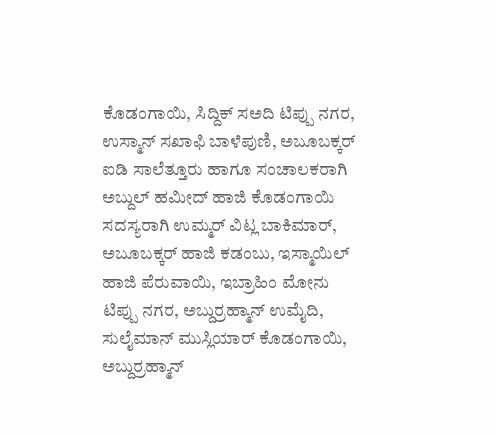ಕೊಡಂಗಾಯಿ, ಸಿದ್ದಿಕ್ ಸಅದಿ ಟಿಪ್ಪು ನಗರ, ಉಸ್ಮಾನ್ ಸಖಾಫಿ ಬಾಳೆಪುಣಿ, ಅಬೂಬಕ್ಕರ್ ಐಡಿ ಸಾಲೆತ್ತೂರು ಹಾಗೂ ಸಂಚಾಲಕರಾಗಿ ಅಬ್ದುಲ್ ಹಮೀದ್ ಹಾಜಿ ಕೊಡಂಗಾಯಿ ಸದಸ್ಯರಾಗಿ ಉಮ್ಮರ್ ವಿಟ್ಲ ಬಾಕಿಮಾರ್, ಅಬೂಬಕ್ಕರ್ ಹಾಜಿ ಕಡಂಬು, ಇಸ್ಮಾಯಿಲ್ ಹಾಜಿ ಪೆರುವಾಯಿ, ಇಬ್ರಾಹಿಂ ಮೋನು ಟಿಪ್ಪು ನಗರ, ಅಬ್ದುರ್ರಹ್ಮಾನ್ ಉಮೈದಿ, ಸುಲೈಮಾನ್ ಮುಸ್ಲಿಯಾರ್ ಕೊಡಂಗಾಯಿ, ಅಬ್ದುರ್ರಹ್ಮಾನ್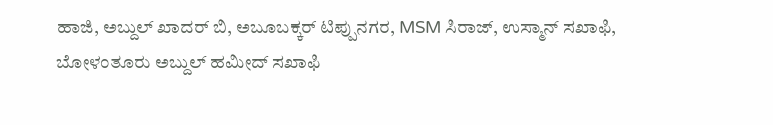ಹಾಜಿ, ಅಬ್ದುಲ್ ಖಾದರ್ ಬಿ, ಅಬೂಬಕ್ಕರ್ ಟಿಪ್ಪುನಗರ, MSM ಸಿರಾಜ್, ಉಸ್ಮಾನ್ ಸಖಾಫಿ, ಬೋಳಂತೂರು ಅಬ್ದುಲ್ ಹಮೀದ್ ಸಖಾಫಿ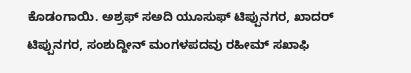ಕೊಡಂಗಾಯಿ. ಅಶ್ರಫ್ ಸಅದಿ ಯೂಸುಫ್ ಟಿಪ್ಪುನಗರ, ಖಾದರ್ ಟಿಪ್ಪುನಗರ, ಸಂಶುದ್ದೀನ್ ಮಂಗಳಪದವು ರಹೀಮ್ ಸಖಾಫಿ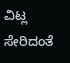ವಿಟ್ಲ ಸೇರಿದಂತೆ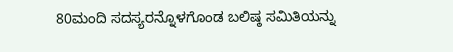80ಮಂದಿ ಸದಸ್ಯರನ್ನೊಳಗೊಂಡ ಬಲಿಷ್ಠ ಸಮಿತಿಯನ್ನು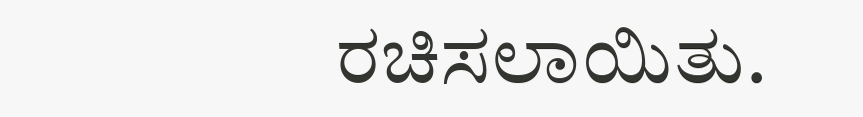ರಚಿಸಲಾಯಿತು.